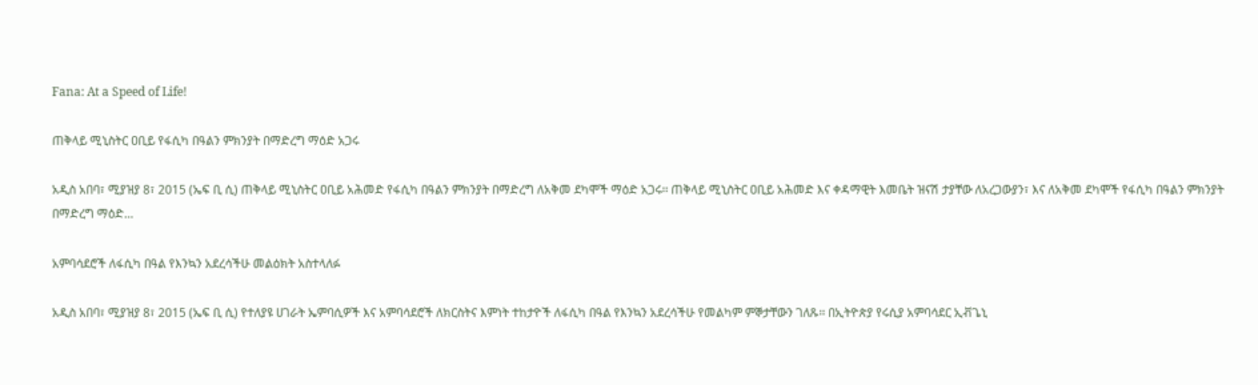Fana: At a Speed of Life!

ጠቅላይ ሚኒስትር ዐቢይ የፋሲካ በዓልን ምክንያት በማድረግ ማዕድ አጋሩ

አዲስ አበባ፣ ሚያዝያ 8፣ 2015 (ኤፍ ቢ ሲ) ጠቅላይ ሚኒስትር ዐቢይ አሕመድ የፋሲካ በዓልን ምክንያት በማድረግ ለአቅመ ደካሞች ማዕድ አጋሩ፡፡ ጠቅላይ ሚኒስትር ዐቢይ አሕመድ እና ቀዳማዊት እመቤት ዝናሽ ታያቸው ለአረጋውያን፣ እና ለአቅመ ደካሞች የፋሲካ በዓልን ምክንያት በማድረግ ማዕድ…

አምባሳደሮች ለፋሲካ በዓል የእንኳን አደረሳችሁ መልዕክት አስተላለፉ

አዲስ አበባ፣ ሚያዝያ 8፣ 2015 (ኤፍ ቢ ሲ) የተለያዩ ሀገራት ኤምባሲዎች እና አምባሳደሮች ለክርስትና እምነት ተከታዮች ለፋሲካ በዓል የእንኳን አደረሳችሁ የመልካም ምኞታቸውን ገለጹ፡፡ በኢትዮጵያ የሩሲያ አምባሳደር ኢቭጌኒ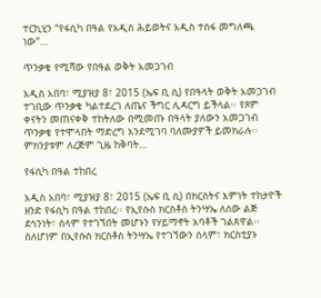ተርኪሂን “የፋሲካ በዓል የአዲስ ሕይወትና አዲስ ተስፋ መግለጫ ነው”…

ጥንቃቄ የሚሻው የበዓል ወቅት አመጋገብ

አዲስ አበባ፣ ሚያዝያ 8፣ 2015 (ኤፍ ቢ ሲ) የበዓላት ወቅት አመጋገብ ተገቢው ጥንቃቄ ካልተደረገ ለጤና ችግር ሊዳርግ ይችላል፡፡ የጾም ቀናትን መጠናቀቅ ተከትለው በሚመጡ በዓላት ያለውን አመጋገብ ጥንቃቄ የተሞላበት ማድረግ እንደሚገባ ባለሙያዎች ይመክራሉ፡፡ ምክንያቱም ለረጅም ጊዜ ከቅባት…

የፋሲካ በዓል ተከበረ

አዲስ አበባ፣ ሚያዝያ 8፣ 2015 (ኤፍ ቢ ሲ) በክርስትና እምነት ተከታዮች ዘንድ የፋሲካ በዓል ተከበረ፡፡ የኢየሱስ ክርስቶስ ትንሣኤ ለሰው ልጅ ደኅንነት፣ ሰላም የተገኘበት መሆኑን የሃይማኖት አባቶች ገልጸዋል፡፡ ስለሆነም በኢየሱስ ክርስቶስ ትንሣኤ የተገኘውን ሰላም፣ ክርስቲያኑ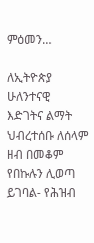ምዕመን…

ለኢትዮጵያ ሁለንተናዊ እድገትና ልማት ህብረተሰቡ ለሰላም ዘብ በመቆም የበኩሉን ሊወጣ ይገባል- የሕዝብ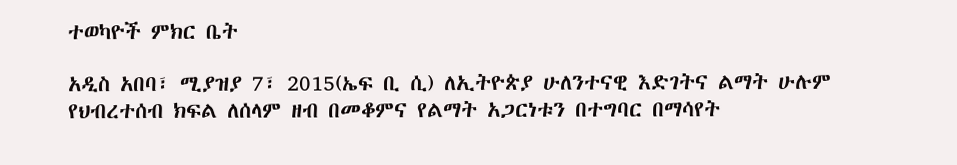ተወካዮች ምክር ቤት

አዲስ አበባ፣ ሚያዝያ 7፣ 2015(ኤፍ ቢ ሲ) ለኢትዮጵያ ሁለንተናዊ እድገትና ልማት ሁሉም የህብረተሰብ ክፍል ለሰላም ዘብ በመቆምና የልማት አጋርነቱን በተግባር በማሳየት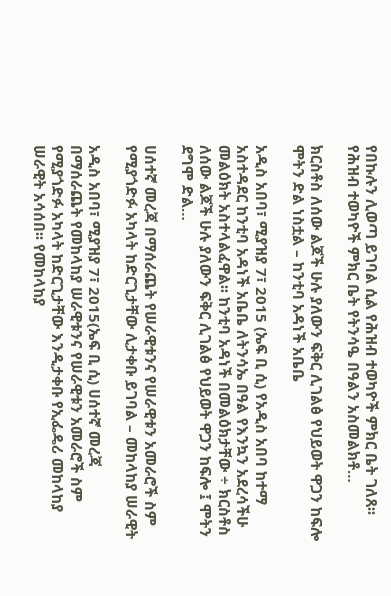የበኩሉን ሊወጣ ይገባል ሲል የሕዝብ ተወካዮች ምክር ቤት ገለጸ፡፡ የሕዝብ ተወካዮች ምክር ቤት የትንሳዔ በዓልን አስመልክቶ…

ክርስቶስ ለሰው ልጆች ሁሉ ያለውን ፍቅር ሊገልፅ የህይወት ዋጋን ከፍሎ ሞትን ድል ነስቷል – ከንቲባ አዳነች አቤቤ

አዲስ አበባ፣ ሚያዝያ 7፣ 2015 (ኤፍ ቢ ሲ) የአዲስ አበባ ከተማ አስተዳደር ከንቲባ አዳነች አቤቤ ለትንሳኤ በዓል የእንኳን አደረሳችሁ መልዕክት አስተላልፈዋል፡፡ ከንቲባ አዳነች በመልዕክታቸው ÷ ክርስቶስ ለሰው ልጆች ሁሉ ያለውን ፍቅር ሊገልፅ የህይወት ዋጋን ከፍሎ ፤ ሞትን ደግሞ ድል…

ሀሰተኛ መረጃ በማሰራጨት የሠራዊቱንና የሠራዊቱን አመራሮች ስም የሚያጎድፉ አካላት ከድርጊታቸው ሊታቀቡ ይገባል – መከላከያ ሠራዊት

አዲስ አበባ፣ ሚያዝያ 7፣ 2015(ኤፍ ቢ ሲ) ሀሰተኛ መረጃ በማሰራጨት የመከላከያ ሠራዊቱንና የሠራዊቱን አመራሮች ስም የሚያጎድፉ አካላት ከድርጊታቸው እንዲታቀቡ የኢፌዴሪ መከላከያ ሠራዊት አሳሰበ፡፡ የመከላከያ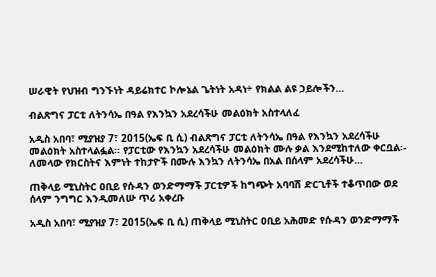ሠራዊት የህዝብ ግንኙነት ዳይሬክተር ኮሎኔል ጌትነት አዳነ÷ የክልል ልዩ ኃይሎችን…

ብልጽግና ፓርቲ ለትንሳኤ በዓል የእንኳን አደረሳችሁ መልዕክት አስተላለፈ

አዲስ አበባ፣ ሚያዝያ 7፣ 2015(ኤፍ ቢ ሲ) ብልጽግና ፓርቲ ለትንሳኤ በዓል የእንኳን አደረሳችሁ መልዕክት አስተላልፏል፡፡ የፓርቲው የእንኳን አደረሳችሁ መልዕክት ሙሉ ቃል እንደሚከተለው ቀርቧል፡- ለመላው የክርስትና እምነት ተከታዮች በሙሉ እንኳን ለትንሳኤ በአል በሰላም አደረሳችሁ…

ጠቅላይ ሚኒስትር ዐቢይ የሱዳን ወንድማማች ፓርቲዎች ከግጭት አባባሽ ድርጊቶች ተቆጥበው ወደ ሰላም ንግግር እንዲመለሡ ጥሪ አቀረቡ

አዲስ አበባ፣ ሚያዝያ 7፣ 2015(ኤፍ ቢ ሲ) ጠቅላይ ሚኒስትር ዐቢይ አሕመድ የሱዳን ወንድማማች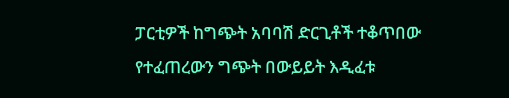ፓርቲዎች ከግጭት አባባሽ ድርጊቶች ተቆጥበው የተፈጠረውን ግጭት በውይይት እዲፈቱ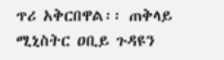ጥሪ አቅርበዋል፡፡ ጠቅላይ ሚኒስትር ዐቢይ ጉዳዩን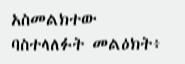አስመልክተው ባስተላለፉት መልዕክት፥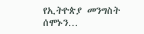የኢትዮጵያ መንግስት ሰሞኑን…